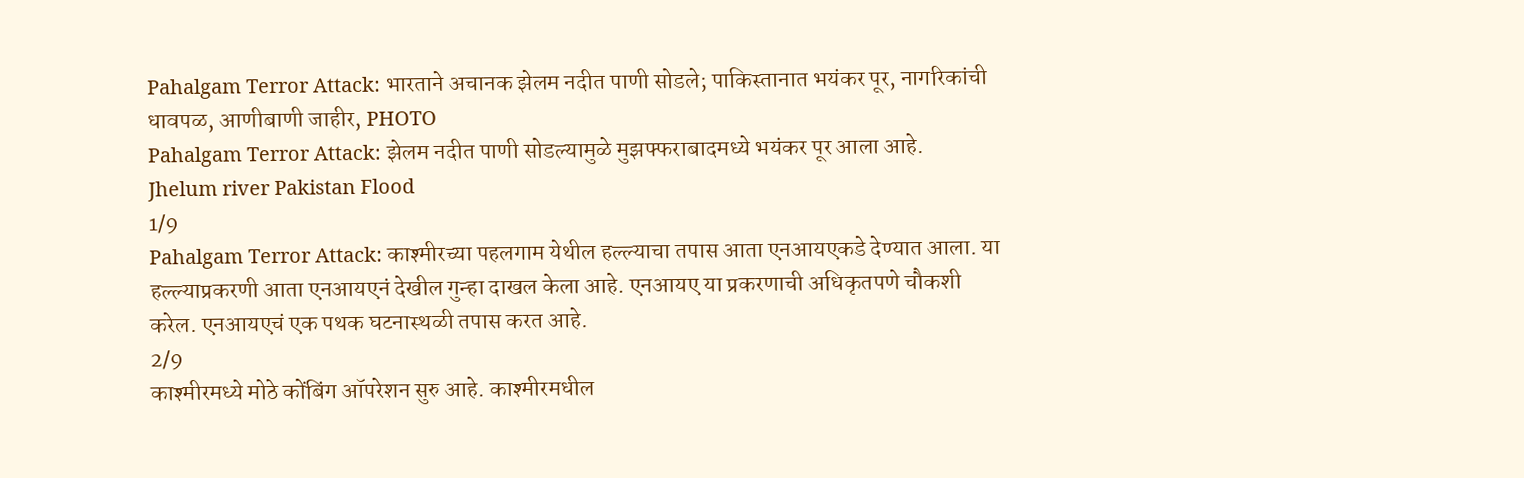Pahalgam Terror Attack: भारताने अचानक झेलम नदीत पाणी सोडले; पाकिस्तानात भयंकर पूर, नागरिकांची धावपळ, आणीबाणी जाहीर, PHOTO
Pahalgam Terror Attack: झेलम नदीत पाणी सोडल्यामुळे मुझफ्फराबादमध्ये भयंकर पूर आला आहे.
Jhelum river Pakistan Flood
1/9
Pahalgam Terror Attack: काश्मीरच्या पहलगाम येथील हल्ल्याचा तपास आता एनआयएकडे देण्यात आला. या हल्ल्याप्रकरणी आता एनआयएनं देखील गुन्हा दाखल केला आहे. एनआयए या प्रकरणाची अधिकृतपणे चौकशी करेल. एनआयएचं एक पथक घटनास्थळी तपास करत आहे.
2/9
काश्मीरमध्ये मोठे कोंबिंग ऑपरेशन सुरु आहे. काश्मीरमधील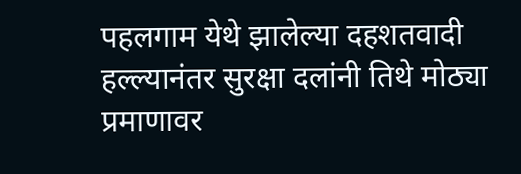पहलगाम येथे झालेल्या दहशतवादी हल्ल्यानंतर सुरक्षा दलांनी तिथे मोठ्या प्रमाणावर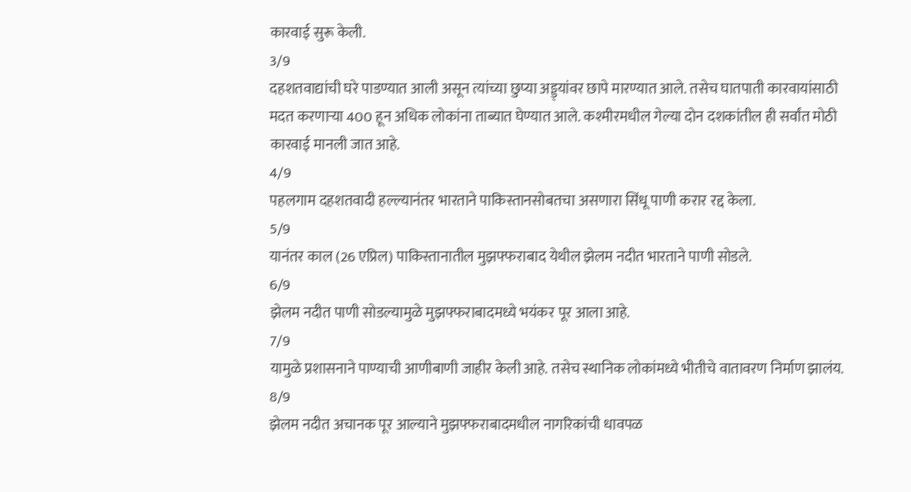कारवाई सुरू केली.
3/9
दहशतवाद्यांची घरे पाडण्यात आली असून त्यांच्या छुप्या अड्ड्यांवर छापे मारण्यात आले. तसेच घातपाती कारवायांसाठी मदत करणाऱ्या 400 हून अधिक लोकांना ताब्यात घेण्यात आले. कश्मीरमधील गेल्या दोन दशकांतील ही सर्वांत मोठी कारवाई मानली जात आहे.
4/9
पहलगाम दहशतवादी हल्ल्यानंतर भारताने पाकिस्तानसोबतचा असणारा सिंधू पाणी करार रद्द केला.
5/9
यानंतर काल (26 एप्रिल) पाकिस्तानातील मुझफ्फराबाद येथील झेलम नदीत भारताने पाणी सोडले.
6/9
झेलम नदीत पाणी सोडल्यामुळे मुझफ्फराबादमध्ये भयंकर पूर आला आहे.
7/9
यामुळे प्रशासनाने पाण्याची आणीबाणी जाहीर केली आहे. तसेच स्थानिक लोकांमध्ये भीतीचे वातावरण निर्माण झालंय.
8/9
झेलम नदीत अचानक पूर आल्याने मुझफ्फराबादमधील नागरिकांची धावपळ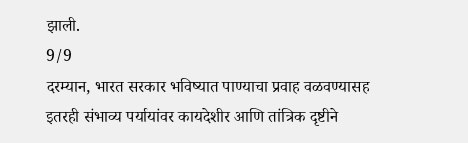झाली.
9/9
दरम्यान, भारत सरकार भविष्यात पाण्याचा प्रवाह वळवण्यासह इतरही संभाव्य पर्यायांवर कायदेशीर आणि तांत्रिक दृष्टीने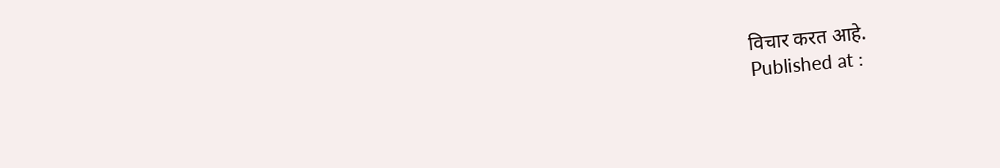विचार करत आहे.
Published at :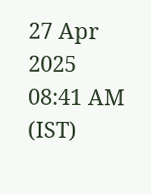27 Apr 2025 08:41 AM (IST)